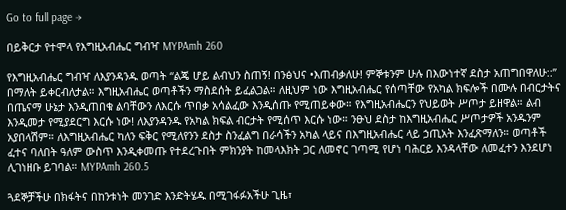Go to full page →

በይቅርታ የተሞላ የእግዚአብሔር ግብዣ MYPAmh 260

የእግዚአብሔር ግብዣ ለእያንዳንዱ ወጣት “ልጄ ሆይ ልብህን ስጠኝ! በንፅህና •እጠብቃለሁ! ምኞቱንም ሁሉ በእውነተኛ ደስታ አጠግበዋለሁ::” በማለት ይቀርብለታል። እግዚአብሔር ወጣቶችን ማስደሰት ይፈልጋል። ለዚህም ነው እግዚአብሔር የሰጣቸው የአካል ክፍሎች በሙሉ በብርታትና በጤናማ ሁኔታ እንዲጠበቁ ልባቸውን ለእርሱ ጥበቃ አሳልፈው እንዲሰጡ የሚጠይቀው። የእግዚአብሔርን የህይወት ሥጦታ ይዘዋል። ልብ እንዲመታ የሚያደርግ እርሱ ነው! ለእያንዳንዱ የአካል ክፍል ብርታት የሚሰጥ እርሱ ነው። ንፁህ ደስታ ከእግዚአብሔር ሥጦታዎች አንዱንም አያበላሽም። ለእግዚአብሔር ካለን ፍቅር የሚለየንን ደስታ ስንፈልግ በራሳችን አካል ላይና በእግዚአብሔር ላይ ኃጢአት እንፈጽማለን። ወጣቶች ፈተና ባለበት ዓለም ውስጥ እንዲቀመጡ የተደረጉበት ምክንያት ከመላእክት ጋር ለመኖር ገጣሚ የሆነ ባሕርይ እንዳላቸው ለመፈተን እንደሆነ ሊገነዘቡ ይገባል። MYPAmh 260.5

ጓደኞቻችሁ በክፋትና በከንቱነት መንገድ እንድትሄዱ በሚገፋፉአችሁ ጊዜ፣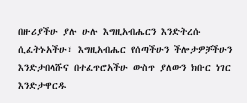በዙሪያችሁ ያሉ ሁሉ እግዚአብሔርን እንድትረሱ ሲፈትኑአችሁ፣ እግዚአብሔር የሰጣችሁን ችሎታዎቻችሁን እንድታበላሹና በተፈጥሮአችሁ ውስጥ ያለውን ክቡር ነገር እንድታዋርዱ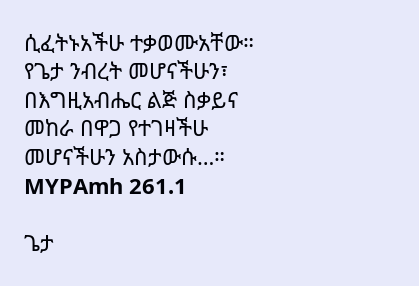ሲፈትኑአችሁ ተቃወሙአቸው። የጌታ ንብረት መሆናችሁን፣ በእግዚአብሔር ልጅ ስቃይና መከራ በዋጋ የተገዛችሁ መሆናችሁን አስታውሱ…። MYPAmh 261.1

ጌታ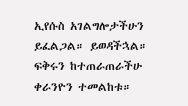ኢየሱስ አገልግሎታችሁን ይፈልጋል። ይወዳችኋል። ፍቅሩን ከተጠራጠራችሁ ቀራንዮን ተመልከቱ።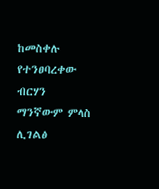ከመስቀሉ የተንፀባረቀው ብርሃን ማንኛውም ምላስ ሊገልፅ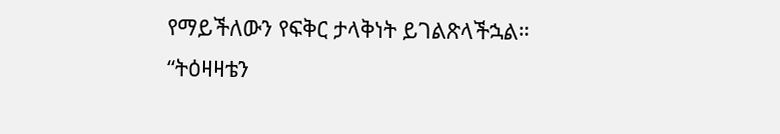የማይችለውን የፍቅር ታላቅነት ይገልጽላችኋል። “ትዕዛዛቴን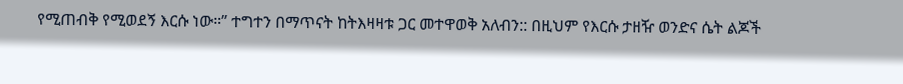የሚጠብቅ የሚወደኝ እርሱ ነው።” ተግተን በማጥናት ከትእዛዛቱ ጋር መተዋወቅ አለብን:: በዚህም የእርሱ ታዘዥ ወንድና ሴት ልጆች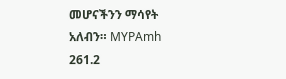መሆናችንን ማሳየት አለብን። MYPAmh 261.2